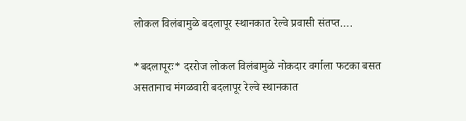लोकल विलंबामुळे बदलापूर स्थानकात रेल्वे प्रवासी संतप्त….

*बदलापूरः* दररोज लोकल विलंबामुळे नोकदार वर्गाला फटका बसत असतानाच मंगळवारी बदलापूर रेल्वे स्थानकात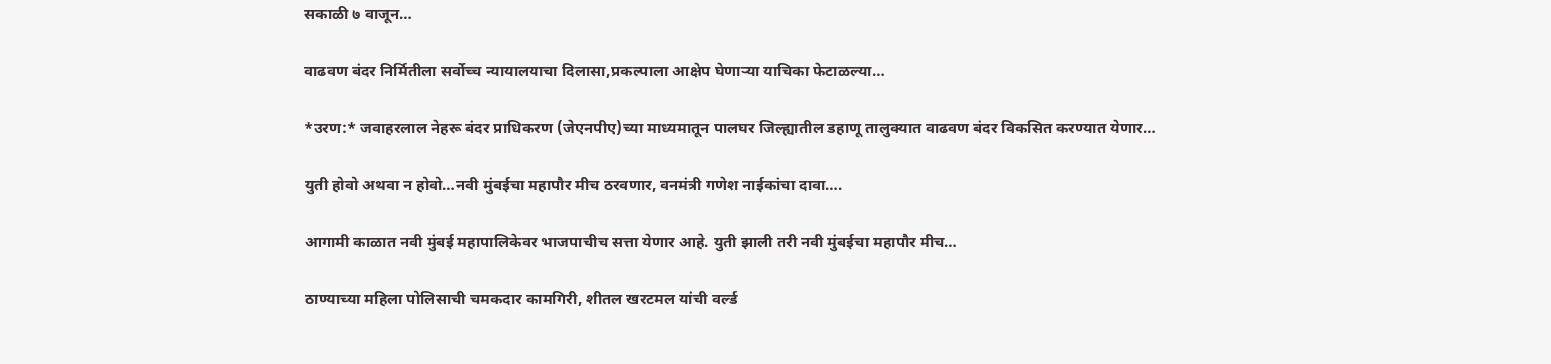सकाळी ७ वाजून…

वाढवण बंदर निर्मितीला सर्वोच्च न्यायालयाचा दिलासा,प्रकल्पाला आक्षेप घेणाऱ्या याचिका फेटाळल्या…

*उरण:* जवाहरलाल नेहरू बंदर प्राधिकरण (जेएनपीए)च्या माध्यमातून पालघर जिल्ह्यातील डहाणू तालुक्यात वाढवण बंदर विकसित करण्यात येणार…

युती होवो अथवा न होवो…नवी मुंबईचा महापौर मीच ठरवणार, वनमंत्री गणेश नाईकांचा दावा….

आगामी काळात नवी मुंबई महापालिकेवर भाजपाचीच सत्ता येणार आहे. युती झाली तरी नवी मुंबईचा महापौर मीच…

ठाण्याच्या महिला पोलिसाची चमकदार कामगिरी, शीतल खरटमल यांची वर्ल्ड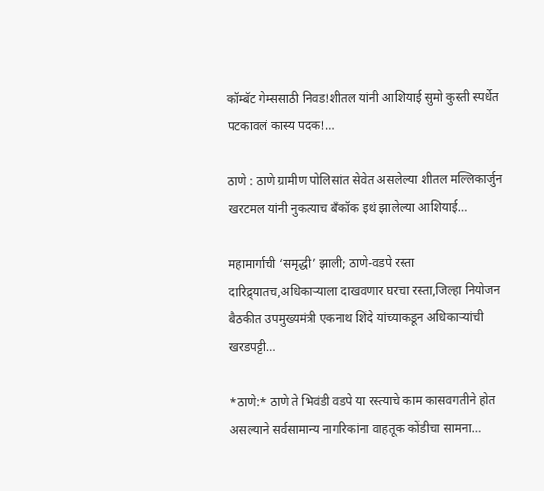कॉम्बॅट गेम्ससाठी निवड!शीतल यांनी आशियाई सुमो कुस्ती स्पर्धेत पटकावलं कास्य पदक!…

ठाणे : ठाणे ग्रामीण पोलिसांत सेवेत असलेल्या शीतल मल्लिकार्जुन खरटमल यांनी नुकत्याच बँकॉक इथं झालेल्या आशियाई…

महामार्गाची ‘समृद्धी’ झाली; ठाणे-वडपे रस्ता दारिद्र्यातच,अधिकाऱ्याला दाखवणार घरचा रस्ता,जिल्हा नियोजन बैठकीत उपमुख्यमंत्री एकनाथ शिंदे यांच्याकडून अधिकाऱ्यांची खरडपट्टी…

*ठाणे:* ठाणे ते भिवंडी वडपे या रस्त्याचे काम कासवगतीने होत असल्याने सर्वसामान्य नागरिकांना वाहतूक कोंडीचा सामना…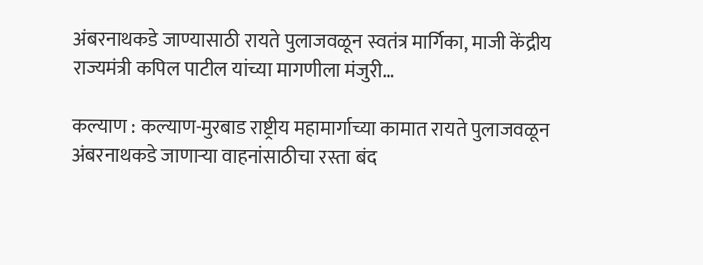अंबरनाथकडे जाण्यासाठी रायते पुलाजवळून स्वतंत्र मार्गिका, माजी केंद्रीय राज्यमंत्री कपिल पाटील यांच्या मागणीला मंजुरी…

कल्याण : कल्याण-मुरबाड राष्ट्रीय महामार्गाच्या कामात रायते पुलाजवळून अंबरनाथकडे जाणाऱ्या वाहनांसाठीचा रस्ता बंद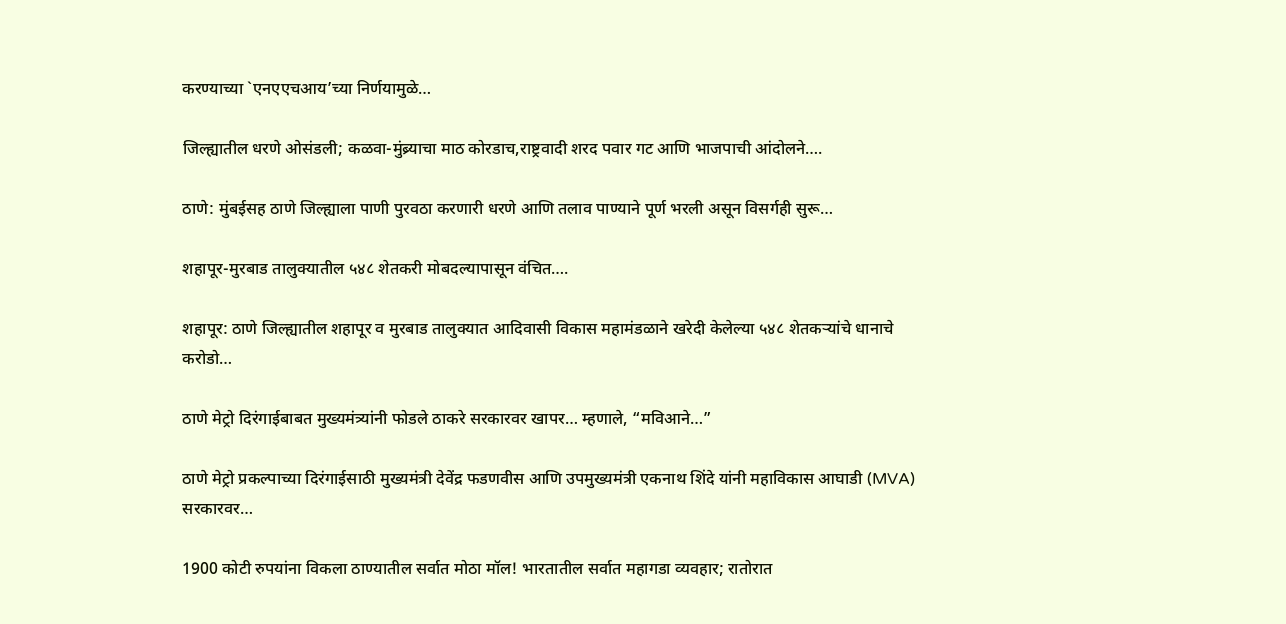करण्याच्या `एनएएचआय’च्या निर्णयामुळे…

जिल्ह्यातील धरणे ओसंडली; कळवा-मुंब्र्याचा माठ कोरडाच,राष्ट्रवादी शरद पवार गट आणि भाजपाची आंदोलने….

ठाणे: मुंबईसह ठाणे जिल्ह्याला पाणी पुरवठा करणारी धरणे आणि तलाव पाण्याने पूर्ण भरली असून विसर्गही सुरू…

शहापूर-मुरबाड तालुक्यातील ५४८ शेतकरी मोबदल्यापासून वंचित….

शहापूर: ठाणे जिल्ह्यातील शहापूर व मुरबाड तालुक्यात आदिवासी विकास महामंडळाने खरेदी केलेल्या ५४८ शेतकऱ्यांचे धानाचे करोडो…

ठाणे मेट्रो दिरंगाईबाबत मुख्यमंत्र्यांनी फोडले ठाकरे सरकारवर खापर… म्हणाले, “मविआने…”

ठाणे मेट्रो प्रकल्पाच्या दिरंगाईसाठी मुख्यमंत्री देवेंद्र फडणवीस आणि उपमुख्यमंत्री एकनाथ शिंदे यांनी महाविकास आघाडी (MVA) सरकारवर…

1900 कोटी रुपयांना विकला ठाण्यातील सर्वात मोठा मॉल! भारतातील सर्वात महागडा व्यवहार; रातोरात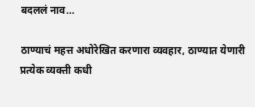बदललं नाव…

ठाण्याचं महत्त अधोरेखित करणारा व्यवहार, ठाण्यात येणारी प्रत्येक व्यक्ती कधी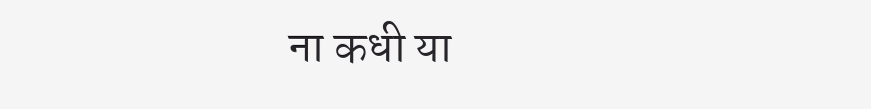ना कधी या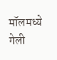मॉलमध्ये गेली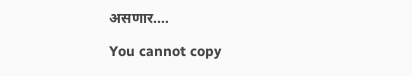असणार.…

You cannot copy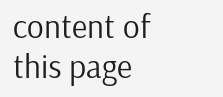content of this page